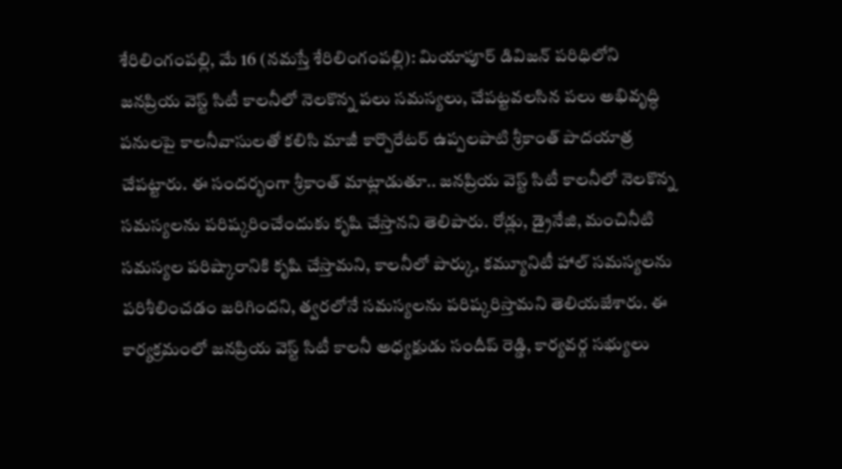శేరిలింగంపల్లి, మే 16 (నమస్తే శేరిలింగంపల్లి): మియాపూర్ డివిజన్ పరిధిలోని జనప్రియ వెస్ట్ సిటీ కాలనీలో నెలకొన్న పలు సమస్యలు, చేపట్టవలసిన పలు అభివృద్ధి పనులపై కాలనీవాసులతో కలిసి మాజీ కార్పొరేటర్ ఉప్పలపాటి శ్రీకాంత్ పాదయాత్ర చేపట్టారు. ఈ సందర్భంగా శ్రీకాంత్ మాట్లాడుతూ.. జనప్రియ వెస్ట్ సిటీ కాలనీలో నెలకొన్న సమస్యలను పరిష్కరించేందుకు కృషి చేస్తానని తెలిపారు. రోడ్లు, డ్రైనేజి, మంచినీటి సమస్యల పరిష్కారానికి కృషి చేస్తామని, కాలనీలో పార్కు, కమ్యూనిటీ హాల్ సమస్యలను పరిశీలించడం జరిగిందని, త్వరలోనే సమస్యలను పరిష్కరిస్తామని తెలియజేశారు. ఈ కార్యక్రమంలో జనప్రియ వెస్ట్ సిటీ కాలనీ అధ్యక్షుడు సందీప్ రెడ్డి, కార్యవర్గ సభ్యులు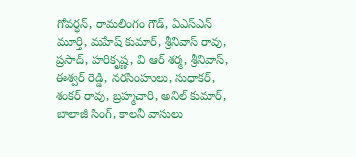గోవర్ధన్, రామలింగం గౌడ్, ఏఎస్ఎన్ మూర్తి, మహేష్ కుమార్, శ్రీనివాస్ రావు, ప్రసాద్, హరికృష్ణ, వి ఆర్ శర్మ, శ్రీనివాస్, ఈశ్వర్ రెడ్డి, నరసింహులు, సుధాకర్, శంకర్ రావు, బ్రహ్మచారి, అనిల్ కుమార్, బాలాజీ సింగ్, కాలనీ వాసులు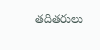తదితరులు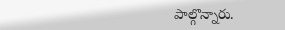పాల్గొన్నారు.